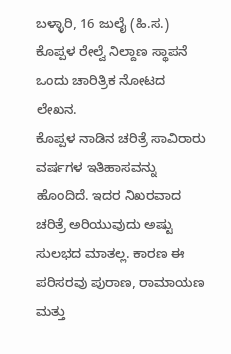ಬಳ್ಳಾರಿ, 16 ಜುಲೈ (ಹಿ.ಸ.)
ಕೊಪ್ಪಳ ರೇಲ್ವೆ ನಿಲ್ದಾಣ ಸ್ಥಾಪನೆ ಒಂದು ಚಾರಿತ್ರಿಕ ನೋಟದ ಲೇಖನ.
ಕೊಪ್ಪಳ ನಾಡಿನ ಚರಿತ್ರೆ ಸಾವಿರಾರು ವರ್ಷಗಳ ಇತಿಹಾಸವನ್ನು ಹೊಂದಿದೆ. ಇದರ ನಿಖರವಾದ ಚರಿತ್ರೆ ಅರಿಯುವುದು ಅಷ್ಟು ಸುಲಭದ ಮಾತಲ್ಲ. ಕಾರಣ ಈ ಪರಿಸರವು ಪುರಾಣ, ರಾಮಾಯಣ ಮತ್ತು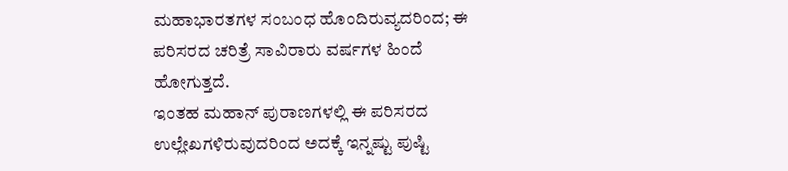ಮಹಾಭಾರತಗಳ ಸಂಬಂಧ ಹೊಂದಿರುವ್ಯದರಿಂದ; ಈ ಪರಿಸರದ ಚರಿತ್ರೆ ಸಾವಿರಾರು ವರ್ಷಗಳ ಹಿಂದೆ ಹೋಗುತ್ತದೆ.
ಇಂತಹ ಮಹಾನ್ ಪುರಾಣಗಳಲ್ಲಿ ಈ ಪರಿಸರದ ಉಲ್ಲೇಖಗಳಿರುವುದರಿಂದ ಅದಕ್ಕೆ ಇನ್ನಷ್ಟು ಪುಷ್ಟಿ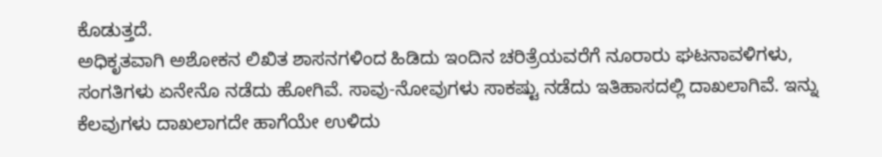ಕೊಡುತ್ತದೆ.
ಅಧಿಕೃತವಾಗಿ ಅಶೋಕನ ಲಿಖಿತ ಶಾಸನಗಳಿಂದ ಹಿಡಿದು ಇಂದಿನ ಚರಿತ್ರೆಯವರೆಗೆ ನೂರಾರು ಘಟನಾವಳಿಗಳು, ಸಂಗತಿಗಳು ಏನೇನೊ ನಡೆದು ಹೋಗಿವೆ. ಸಾವು-ನೋವುಗಳು ಸಾಕಷ್ಟು ನಡೆದು ಇತಿಹಾಸದಲ್ಲಿ ದಾಖಲಾಗಿವೆ. ಇನ್ನು ಕೆಲವುಗಳು ದಾಖಲಾಗದೇ ಹಾಗೆಯೇ ಉಳಿದು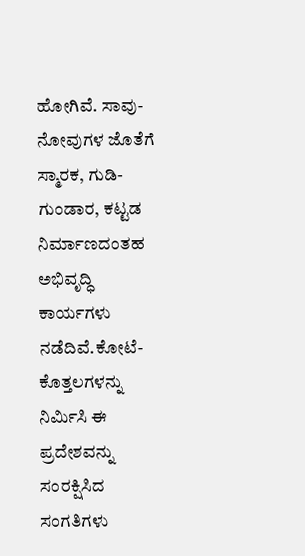ಹೋಗಿವೆ. ಸಾವು-ನೋವುಗಳ ಜೊತೆಗೆ ಸ್ಮಾರಕ, ಗುಡಿ-ಗುಂಡಾರ, ಕಟ್ಟಡ ನಿರ್ಮಾಣದಂತಹ ಅಭಿವೃದ್ಧಿ ಕಾರ್ಯಗಳು ನಡೆದಿವೆ.ಕೋಟೆ-ಕೊತ್ತಲಗಳನ್ನು ನಿರ್ಮಿಸಿ ಈ ಪ್ರದೇಶವನ್ನು ಸಂರಕ್ಷಿಸಿದ ಸಂಗತಿಗಳು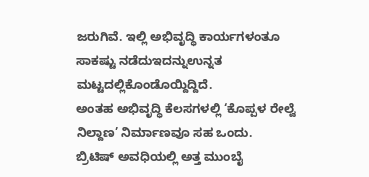ಜರುಗಿವೆ. ಇಲ್ಲಿ ಅಭಿವೃದ್ಧಿ ಕಾರ್ಯಗಳಂತೂ ಸಾಕಷ್ಟು ನಡೆದುಇದನ್ನುಉನ್ನತ ಮಟ್ಟದಲ್ಲಿಕೊಂಡೊಯ್ದಿದ್ದಿದೆ.
ಅಂತಹ ಅಭಿವೃದ್ಧಿ ಕೆಲಸಗಳಲ್ಲಿ ‘ಕೊಪ್ಪಳ ರೇಲ್ವೆ ನಿಲ್ದಾಣ’ ನಿರ್ಮಾಣವೂ ಸಹ ಒಂದು.
ಬ್ರಿಟಿಷ್ ಅವಧಿಯಲ್ಲಿ ಅತ್ತ ಮುಂಬೈ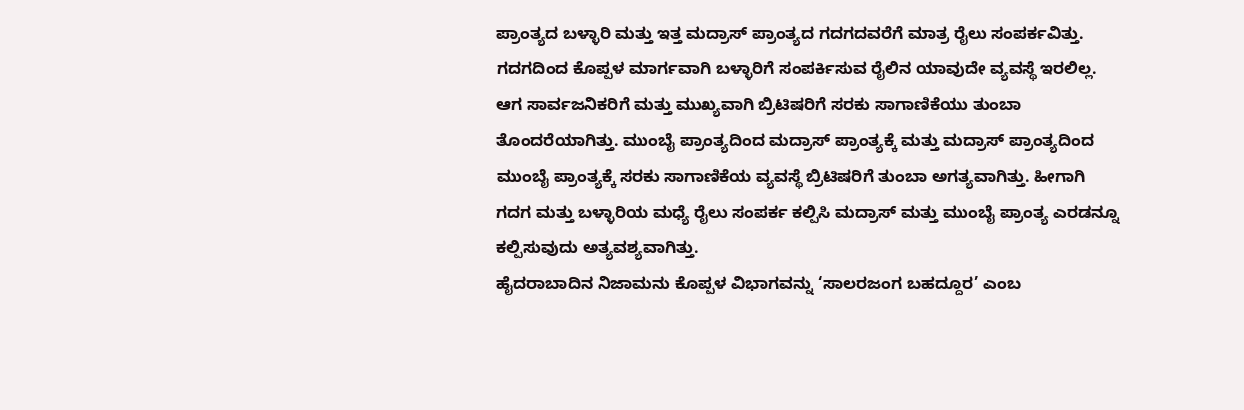ಪ್ರಾಂತ್ಯದ ಬಳ್ಳಾರಿ ಮತ್ತು ಇತ್ತ ಮದ್ರಾಸ್ ಪ್ರಾಂತ್ಯದ ಗದಗದವರೆಗೆ ಮಾತ್ರ ರೈಲು ಸಂಪರ್ಕವಿತ್ತು. ಗದಗದಿಂದ ಕೊಪ್ಪಳ ಮಾರ್ಗವಾಗಿ ಬಳ್ಳಾರಿಗೆ ಸಂಪರ್ಕಿಸುವ ರೈಲಿನ ಯಾವುದೇ ವ್ಯವಸ್ಥೆ ಇರಲಿಲ್ಲ. ಆಗ ಸಾರ್ವಜನಿಕರಿಗೆ ಮತ್ತು ಮುಖ್ಯವಾಗಿ ಬ್ರಿಟಿಷರಿಗೆ ಸರಕು ಸಾಗಾಣಿಕೆಯು ತುಂಬಾ ತೊಂದರೆಯಾಗಿತ್ತು. ಮುಂಬೈ ಪ್ರಾಂತ್ಯದಿಂದ ಮದ್ರಾಸ್ ಪ್ರಾಂತ್ಯಕ್ಕೆ ಮತ್ತು ಮದ್ರಾಸ್ ಪ್ರಾಂತ್ಯದಿಂದ ಮುಂಬೈ ಪ್ರಾಂತ್ಯಕ್ಕೆ ಸರಕು ಸಾಗಾಣಿಕೆಯ ವ್ಯವಸ್ಥೆ ಬ್ರಿಟಿಷರಿಗೆ ತುಂಬಾ ಅಗತ್ಯವಾಗಿತ್ತು. ಹೀಗಾಗಿ ಗದಗ ಮತ್ತು ಬಳ್ಳಾರಿಯ ಮಧ್ಯೆ ರೈಲು ಸಂಪರ್ಕ ಕಲ್ಪಿಸಿ ಮದ್ರಾಸ್ ಮತ್ತು ಮುಂಬೈ ಪ್ರಾಂತ್ಯ ಎರಡನ್ನೂ ಕಲ್ಪಿಸುವುದು ಅತ್ಯವಶ್ಯವಾಗಿತ್ತು.
ಹೈದರಾಬಾದಿನ ನಿಜಾಮನು ಕೊಪ್ಪಳ ವಿಭಾಗವನ್ನು ‘ಸಾಲರಜಂಗ ಬಹದ್ದೂರ’ ಎಂಬ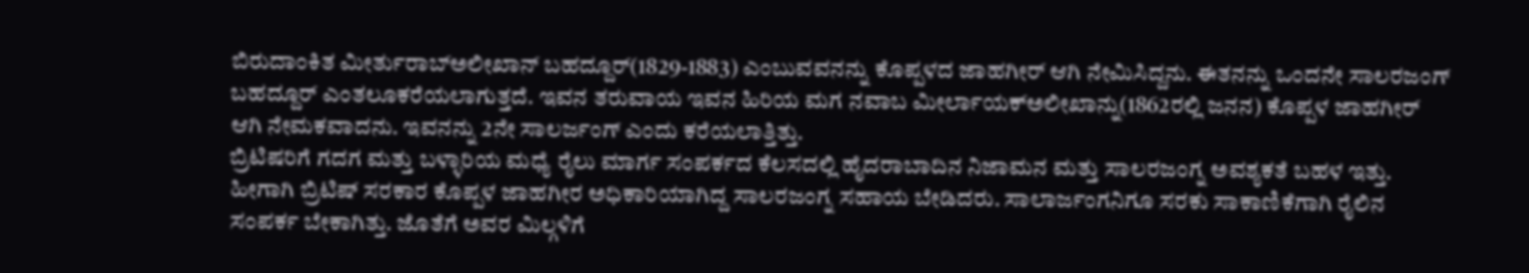ಬಿರುದಾಂಕಿತ ಮೀರ್ತುರಾಬ್ಅಲೀಖಾನ್ ಬಹದ್ದೂರ್(1829-1883) ಎಂಬುವವನನ್ನು ಕೊಪ್ಪಳದ ಜಾಹಗೀರ್ ಆಗಿ ನೇಮಿಸಿದ್ದನು. ಈತನನ್ನು ಒಂದನೇ ಸಾಲರಜಂಗ್ ಬಹದ್ದೂರ್ ಎಂತಲೂಕರೆಯಲಾಗುತ್ತದೆ. ಇವನ ತರುವಾಯ ಇವನ ಹಿರಿಯ ಮಗ ನವಾಬ ಮೀರ್ಲಾಯಕ್ಅಲೀಖಾನ್ನು(1862ರಲ್ಲಿ ಜನನ) ಕೊಪ್ಪಳ ಜಾಹಗೀರ್ ಆಗಿ ನೇಮಕವಾದನು. ಇವನನ್ನು 2ನೇ ಸಾಲರ್ಜಂಗ್ ಎಂದು ಕರೆಯಲಾತ್ತಿತ್ತು.
ಬ್ರಿಟಿಷರಿಗೆ ಗದಗ ಮತ್ತು ಬಳ್ಳಾರಿಯ ಮಧ್ಯೆ ರೈಲು ಮಾರ್ಗ ಸಂಪರ್ಕದ ಕೆಲಸದಲ್ಲಿ ಹೈದರಾಬಾದಿನ ನಿಜಾಮನ ಮತ್ತು ಸಾಲರಜಂಗ್ನ ಅವಶ್ಯಕತೆ ಬಹಳ ಇತ್ತು. ಹೀಗಾಗಿ ಬ್ರಿಟಿಷ್ ಸರಕಾರ ಕೊಪ್ಪಳ ಜಾಹಗೀರ ಅಧಿಕಾರಿಯಾಗಿದ್ದ ಸಾಲರಜಂಗ್ನ ಸಹಾಯ ಬೇಡಿದರು. ಸಾಲಾರ್ಜಂಗನಿಗೂ ಸರಕು ಸಾಕಾಣಿಕೆಗಾಗಿ ರೈಲಿನ ಸಂಪರ್ಕ ಬೇಕಾಗಿತ್ತು. ಜೊತೆಗೆ ಅವರ ಮಿಲ್ಗಳಿಗೆ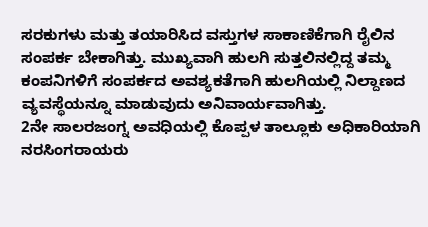ಸರಕುಗಳು ಮತ್ತು ತಯಾರಿಸಿದ ವಸ್ತುಗಳ ಸಾಕಾಣಿಕೆಗಾಗಿ ರೈಲಿನ ಸಂಪರ್ಕ ಬೇಕಾಗಿತ್ತು. ಮುಖ್ಯವಾಗಿ ಹುಲಗಿ ಸುತ್ತಲಿನಲ್ಲಿದ್ದ ತಮ್ಮ ಕಂಪನಿಗಳಿಗೆ ಸಂಪರ್ಕದ ಅವಶ್ಯಕತೆಗಾಗಿ ಹುಲಗಿಯಲ್ಲಿ ನಿಲ್ದಾಣದ ವ್ಯವಸ್ಥೆಯನ್ನೂ ಮಾಡುವುದು ಅನಿವಾರ್ಯವಾಗಿತ್ತು.
2ನೇ ಸಾಲರಜಂಗ್ನ ಅವಧಿಯಲ್ಲಿ ಕೊಪ್ಪಳ ತಾಲ್ಲೂಕು ಅಧಿಕಾರಿಯಾಗಿ ನರಸಿಂಗರಾಯರು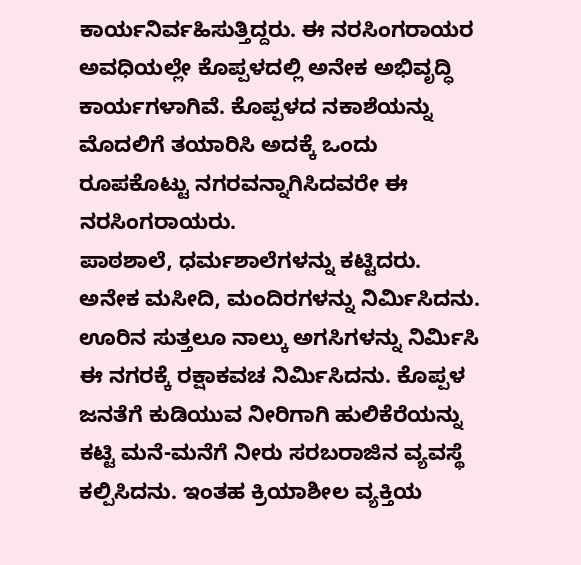ಕಾರ್ಯನಿರ್ವಹಿಸುತ್ತಿದ್ದರು. ಈ ನರಸಿಂಗರಾಯರ ಅವಧಿಯಲ್ಲೇ ಕೊಪ್ಪಳದಲ್ಲಿ ಅನೇಕ ಅಭಿವೃದ್ಧಿ ಕಾರ್ಯಗಳಾಗಿವೆ. ಕೊಪ್ಪಳದ ನಕಾಶೆಯನ್ನು ಮೊದಲಿಗೆ ತಯಾರಿಸಿ ಅದಕ್ಕೆ ಒಂದು ರೂಪಕೊಟ್ಟು ನಗರವನ್ನಾಗಿಸಿದವರೇ ಈ ನರಸಿಂಗರಾಯರು.
ಪಾಠಶಾಲೆ, ಧರ್ಮಶಾಲೆಗಳನ್ನು ಕಟ್ಟಿದರು. ಅನೇಕ ಮಸೀದಿ, ಮಂದಿರಗಳನ್ನು ನಿರ್ಮಿಸಿದನು. ಊರಿನ ಸುತ್ತಲೂ ನಾಲ್ಕು ಅಗಸಿಗಳನ್ನು ನಿರ್ಮಿಸಿ ಈ ನಗರಕ್ಕೆ ರಕ್ಷಾಕವಚ ನಿರ್ಮಿಸಿದನು. ಕೊಪ್ಪಳ ಜನತೆಗೆ ಕುಡಿಯುವ ನೀರಿಗಾಗಿ ಹುಲಿಕೆರೆಯನ್ನು ಕಟ್ಟಿ ಮನೆ-ಮನೆಗೆ ನೀರು ಸರಬರಾಜಿನ ವ್ಯವಸ್ಥೆ ಕಲ್ಪಿಸಿದನು. ಇಂತಹ ಕ್ರಿಯಾಶೀಲ ವ್ಯಕ್ತಿಯ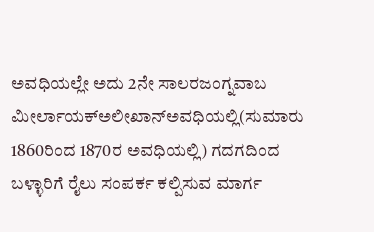ಅವಧಿಯಲ್ಲೇ ಅದು 2ನೇ ಸಾಲರಜಂಗ್ನವಾಬ ಮೀರ್ಲಾಯಕ್ಅಲೀಖಾನ್ಅವಧಿಯಲ್ಲಿ(ಸುಮಾರು 1860ರಿಂದ 1870ರ ಅವಧಿಯಲ್ಲಿ) ಗದಗದಿಂದ ಬಳ್ಳಾರಿಗೆ ರೈಲು ಸಂಪರ್ಕ ಕಲ್ಪಿಸುವ ಮಾರ್ಗ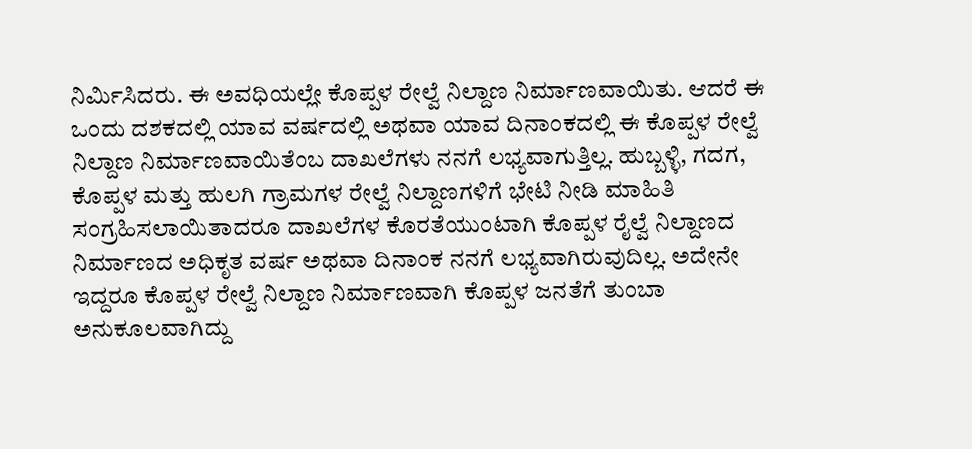ನಿರ್ಮಿಸಿದರು. ಈ ಅವಧಿಯಲ್ಲೇ ಕೊಪ್ಪಳ ರೇಲ್ವೆ ನಿಲ್ದಾಣ ನಿರ್ಮಾಣವಾಯಿತು. ಆದರೆ ಈ ಒಂದು ದಶಕದಲ್ಲಿ ಯಾವ ವರ್ಷದಲ್ಲಿ ಅಥವಾ ಯಾವ ದಿನಾಂಕದಲ್ಲಿ ಈ ಕೊಪ್ಪಳ ರೇಲ್ವೆ ನಿಲ್ದಾಣ ನಿರ್ಮಾಣವಾಯಿತೆಂಬ ದಾಖಲೆಗಳು ನನಗೆ ಲಭ್ಯವಾಗುತ್ತಿಲ್ಲ. ಹುಬ್ಬಳ್ಳಿ, ಗದಗ, ಕೊಪ್ಪಳ ಮತ್ತು ಹುಲಗಿ ಗ್ರಾಮಗಳ ರೇಲ್ವೆ ನಿಲ್ದಾಣಗಳಿಗೆ ಭೇಟಿ ನೀಡಿ ಮಾಹಿತಿ ಸಂಗ್ರಹಿಸಲಾಯಿತಾದರೂ ದಾಖಲೆಗಳ ಕೊರತೆಯುಂಟಾಗಿ ಕೊಪ್ಪಳ ರೈಲ್ವೆ ನಿಲ್ದಾಣದ ನಿರ್ಮಾಣದ ಅಧಿಕೃತ ವರ್ಷ ಅಥವಾ ದಿನಾಂಕ ನನಗೆ ಲಭ್ಯವಾಗಿರುವುದಿಲ್ಲ. ಅದೇನೇ ಇದ್ದರೂ ಕೊಪ್ಪಳ ರೇಲ್ವೆ ನಿಲ್ದಾಣ ನಿರ್ಮಾಣವಾಗಿ ಕೊಪ್ಪಳ ಜನತೆಗೆ ತುಂಬಾ ಅನುಕೂಲವಾಗಿದ್ದು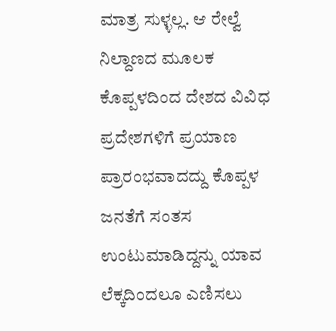ಮಾತ್ರ ಸುಳ್ಳಲ್ಲ. ಆ ರೇಲ್ವೆ ನಿಲ್ದಾಣದ ಮೂಲಕ ಕೊಪ್ಪಳದಿಂದ ದೇಶದ ವಿವಿಧ ಪ್ರದೇಶಗಳಿಗೆ ಪ್ರಯಾಣ ಪ್ರಾರಂಭವಾದದ್ದು ಕೊಪ್ಪಳ ಜನತೆಗೆ ಸಂತಸ ಉಂಟುಮಾಡಿದ್ದನ್ನು ಯಾವ ಲೆಕ್ಕದಿಂದಲೂ ಎಣಿಸಲು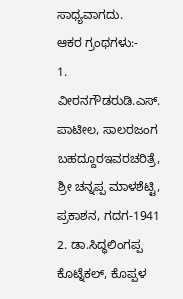ಸಾಧ್ಯವಾಗದು.
ಆಕರ ಗ್ರಂಥಗಳು:-
1. ವೀರನಗೌಡರುಡಿ.ಎಸ್. ಪಾಟೀಲ, ಸಾಲರಜಂಗ ಬಹದ್ದೂರಇವರಚರಿತ್ರೆ, ಶ್ರೀ ಚನ್ನಪ್ಪ ಮಾಳಶೆಟ್ಟಿ, ಪ್ರಕಾಶನ, ಗದಗ-1941
2. ಡಾ.ಸಿದ್ಧಲಿಂಗಪ್ಪ ಕೊಟ್ನೆಕಲ್, ಕೊಪ್ಪಳ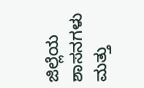ಜಿಲ್ಲೆಯ ಶಾಸನಗಳು ಮತ್ತು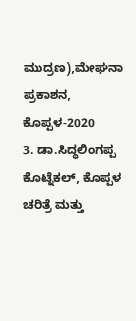ಮುದ್ರಣ),ಮೇಘನಾ ಪ್ರಕಾಶನ, ಕೊಪ್ಪಳ-2020
3. ಡಾ.ಸಿದ್ಧಲಿಂಗಪ್ಪ ಕೊಟ್ನೆಕಲ್, ಕೊಪ್ಪಳ ಚರಿತ್ರೆ ಮತ್ತು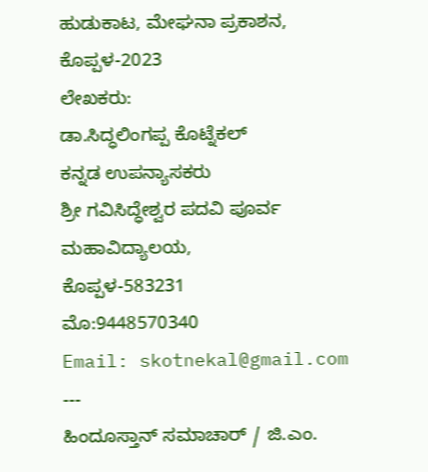ಹುಡುಕಾಟ, ಮೇಘನಾ ಪ್ರಕಾಶನ, ಕೊಪ್ಪಳ-2023
ಲೇಖಕರು:
ಡಾ.ಸಿದ್ಧಲಿಂಗಪ್ಪ ಕೊಟ್ನೆಕಲ್
ಕನ್ನಡ ಉಪನ್ಯಾಸಕರು
ಶ್ರೀ ಗವಿಸಿದ್ಧೇಶ್ವರ ಪದವಿ ಪೂರ್ವ ಮಹಾವಿದ್ಯಾಲಯ,
ಕೊಪ್ಪಳ-583231
ಮೊ:9448570340
Email: skotnekal@gmail.com
---
ಹಿಂದೂಸ್ತಾನ್ ಸಮಾಚಾರ್ / ಜಿ.ಎಂ.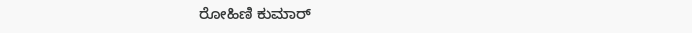ರೋಹಿಣಿ ಕುಮಾರ್